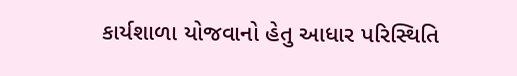કાર્યશાળા યોજવાનો હેતુ આધાર પરિસ્થિતિ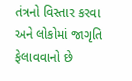તંત્રનો વિસ્તાર કરવા અને લોકોમાં જાગૃતિ ફેલાવવાનો છે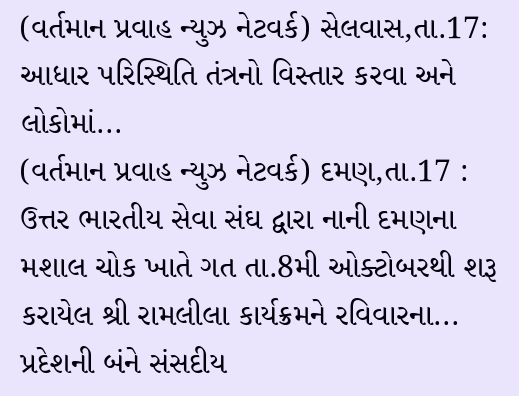(વર્તમાન પ્રવાહ ન્યુઝ નેટવર્ક) સેલવાસ,તા.17: આધાર પરિસ્થિતિ તંત્રનો વિસ્તાર કરવા અને લોકોમાં...
(વર્તમાન પ્રવાહ ન્યુઝ નેટવર્ક) દમણ,તા.17 : ઉત્તર ભારતીય સેવા સંઘ દ્વારા નાની દમણના મશાલ ચોક ખાતે ગત તા.8મી ઓક્ટોબરથી શરૂ કરાયેલ શ્રી રામલીલા કાર્યક્રમને રવિવારના...
પ્રદેશની બંને સંસદીય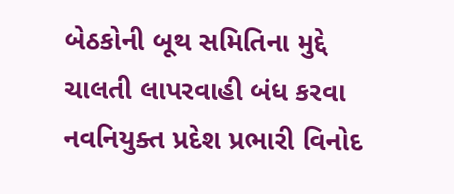બેઠકોની બૂથ સમિતિના મુદ્દે ચાલતી લાપરવાહી બંધ કરવા નવનિયુક્ત પ્રદેશ પ્રભારી વિનોદ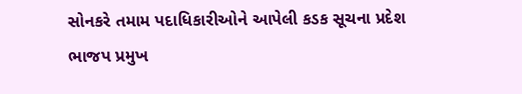સોનકરે તમામ પદાધિકારીઓને આપેલી કડક સૂચના પ્રદેશ ભાજપ પ્રમુખ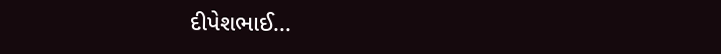દીપેશભાઈ...